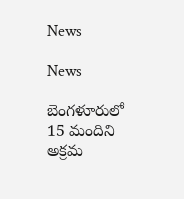News

News

బెంగళూరులో 15 మందిని అక్రమ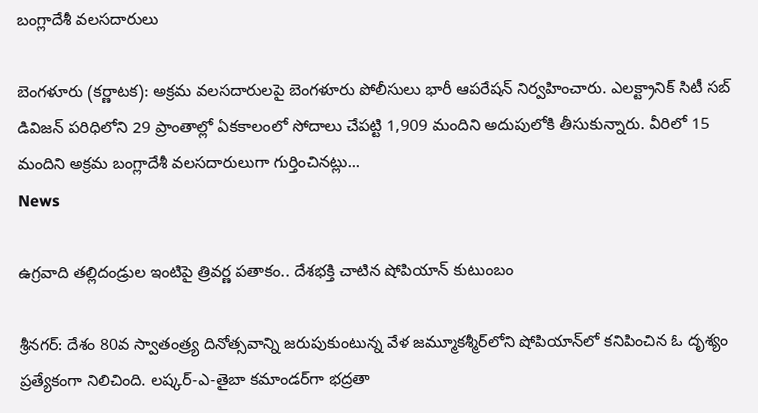బంగ్లాదేశీ వలసదారులు

బెంగళూరు (కర్ణాటక): అక్రమ వలసదారులపై బెంగళూరు పోలీసులు భారీ ఆపరేషన్ నిర్వహించారు. ఎలక్ట్రానిక్ సిటీ సబ్‌ డివిజన్ పరిధిలోని 29 ప్రాంతాల్లో ఏకకాలంలో సోదాలు చేపట్టి 1,909 మందిని అదుపులోకి తీసుకున్నారు. వీరిలో 15 మందిని అక్రమ బంగ్లాదేశీ వలసదారులుగా గుర్తించినట్లు...
News

ఉగ్రవాది తల్లిదండ్రుల ఇంటిపై త్రివర్ణ పతాకం.. దేశభక్తి చాటిన షోపియాన్ కుటుంబం

శ్రీనగర్: దేశం 80వ స్వాతంత్ర్య దినోత్సవాన్ని జరుపుకుంటున్న వేళ జమ్మూకశ్మీర్‌లోని షోపియాన్‌లో కనిపించిన ఓ దృశ్యం ప్రత్యేకంగా నిలిచింది. లష్కర్-ఎ-తైబా కమాండర్‌గా భద్రతా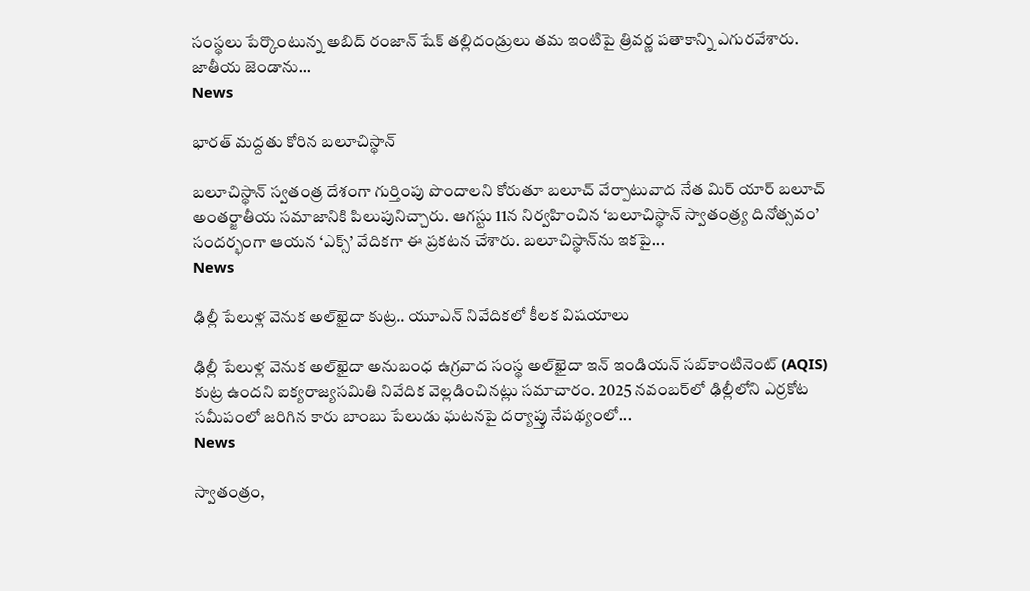సంస్థలు పేర్కొంటున్న అబిద్ రంజాన్ షేక్ తల్లిదండ్రులు తమ ఇంటిపై త్రివర్ణ పతాకాన్ని ఎగురవేశారు. జాతీయ జెండాను...
News

భారత్‌ మద్దతు కోరిన బలూచిస్థాన్

బలూచిస్థాన్ స్వతంత్ర దేశంగా గుర్తింపు పొందాలని కోరుతూ బలూచ్ వేర్పాటువాద నేత మిర్ యార్ బలూచ్ అంతర్జాతీయ సమాజానికి పిలుపునిచ్చారు. ఆగస్టు 11న నిర్వహించిన ‘బలూచిస్థాన్ స్వాతంత్ర్య దినోత్సవం’ సందర్భంగా ఆయన ‘ఎక్స్’ వేదికగా ఈ ప్రకటన చేశారు. బలూచిస్థాన్‌ను ఇకపై...
News

ఢిల్లీ పేలుళ్ల వెనుక అల్‌ఖైదా కుట్ర.. యూఎన్ నివేదికలో కీలక విషయాలు

ఢిల్లీ పేలుళ్ల వెనుక అల్‌ఖైదా అనుబంధ ఉగ్రవాద సంస్థ అల్‌ఖైదా ఇన్ ఇండియన్ సబ్‌కాంటినెంట్ (AQIS) కుట్ర ఉందని ఐక్యరాజ్యసమితి నివేదిక వెల్లడించినట్లు సమాచారం. 2025 నవంబర్‌లో ఢిల్లీలోని ఎర్రకోట సమీపంలో జరిగిన కారు బాంబు పేలుడు ఘటనపై దర్యాప్తు నేపథ్యంలో...
News

స్వాతంత్రం,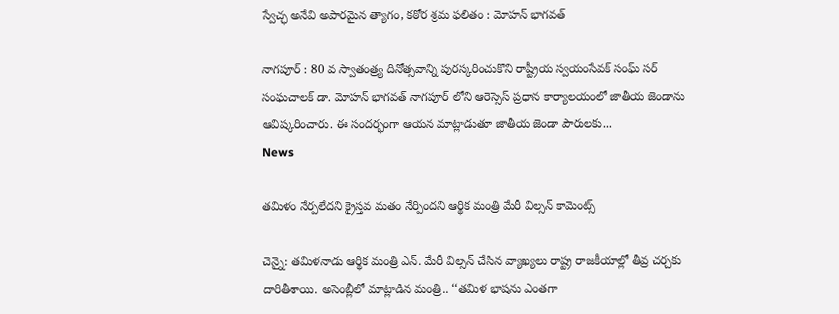స్వేచ్ఛ అనేవి అపారమైన త్యాగం, కఠోర శ్రమ ఫలితం : మోహన్ భాగవత్

నాగపూర్ : 80 వ స్వాతంత్ర్య దినోత్సవాన్ని పురస్కరించుకొని రాష్ట్రీయ స్వయంసేవక్ సంఘ్ సర్ సంఘచాలక్ డా. మోహన్ భాగవత్ నాగపూర్ లోని ఆరెస్సెస్ ప్రధాన కార్యాలయంలో జాతీయ జెండాను ఆవిష్కరించారు. ఈ సందర్భంగా ఆయన మాట్లాడుతూ జాతీయ జెండా పౌరులకు...
News

తమిళం నేర్పలేదని క్రైస్తవ మతం నేర్పిందని ఆర్థిక మంత్రి మేరీ విల్సన్ కామెంట్స్

చెన్నై: తమిళనాడు ఆర్థిక మంత్రి ఎన్. మేరీ విల్సన్ చేసిన వ్యాఖ్యలు రాష్ట్ర రాజకీయాల్లో తీవ్ర చర్చకు దారితీశాయి. అసెంబ్లీలో మాట్లాడిన మంత్రి.. ‘‘తమిళ భాషను ఎంతగా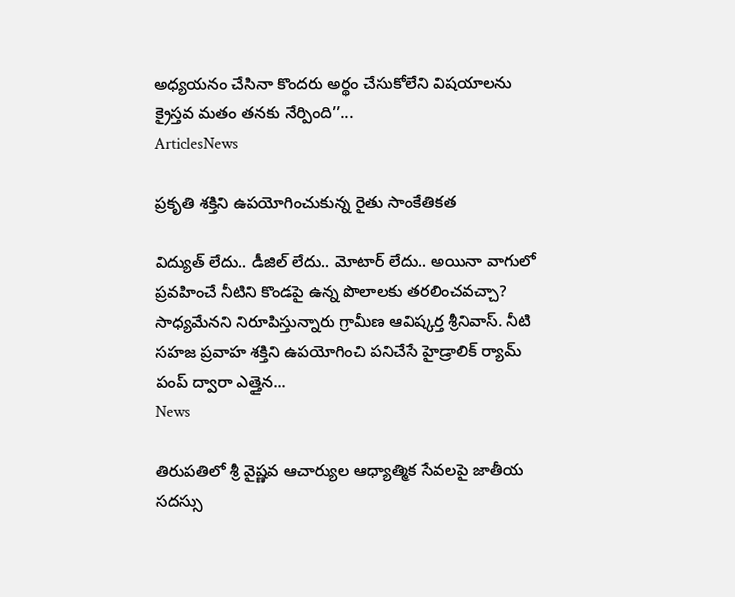అధ్యయనం చేసినా కొందరు అర్థం చేసుకోలేని విషయాలను క్రైస్తవ మతం తనకు నేర్పింది’’...
ArticlesNews

ప్రకృతి శక్తిని ఉపయోగించుకున్న రైతు సాంకేతికత

విద్యుత్ లేదు.. డీజిల్ లేదు.. మోటార్ లేదు.. అయినా వాగులో ప్రవహించే నీటిని కొండపై ఉన్న పొలాలకు తరలించవచ్చా? సాధ్యమేనని నిరూపిస్తున్నారు గ్రామీణ ఆవిష్కర్త శ్రీనివాస్. నీటి సహజ ప్రవాహ శక్తిని ఉపయోగించి పనిచేసే హైడ్రాలిక్ ర్యామ్ పంప్ ద్వారా ఎత్తైన...
News

తిరుపతిలో శ్రీ వైష్ణవ ఆచార్యుల ఆధ్యాత్మిక సేవలపై జాతీయ సదస్సు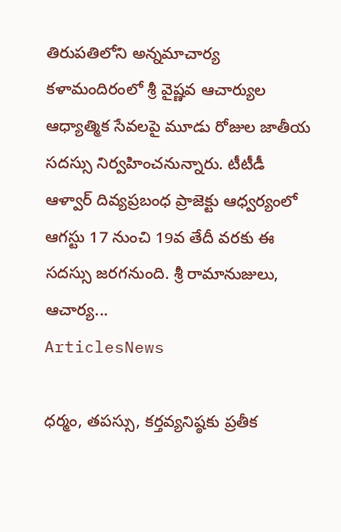తిరుపతిలోని అన్నమాచార్య కళామందిరంలో శ్రీ వైష్ణవ ఆచార్యుల ఆధ్యాత్మిక సేవలపై మూడు రోజుల జాతీయ సదస్సు నిర్వహించనున్నారు. టీటీడీ ఆళ్వార్ దివ్యప్రబంధ ప్రాజెక్టు ఆధ్వర్యంలో ఆగస్టు 17 నుంచి 19వ తేదీ వరకు ఈ సదస్సు జరగనుంది. శ్రీ రామానుజులు, ఆచార్య...
ArticlesNews

ధర్మం, తపస్సు, కర్తవ్యనిష్ఠకు ప్రతీక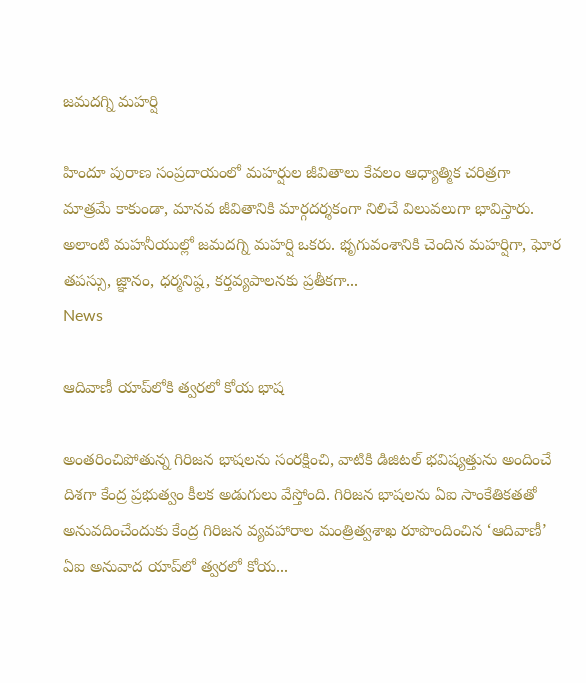జమదగ్ని మహర్షి

హిందూ పురాణ సంప్రదాయంలో మహర్షుల జీవితాలు కేవలం ఆధ్యాత్మిక చరిత్రగా మాత్రమే కాకుండా, మానవ జీవితానికి మార్గదర్శకంగా నిలిచే విలువలుగా భావిస్తారు. అలాంటి మహనీయుల్లో జమదగ్ని మహర్షి ఒకరు. భృగువంశానికి చెందిన మహర్షిగా, ఘోర తపస్సు, జ్ఞానం, ధర్మనిష్ఠ, కర్తవ్యపాలనకు ప్రతీకగా...
News

ఆదివాణీ యాప్‌లోకి త్వరలో కోయ భాష

అంతరించిపోతున్న గిరిజన భాషలను సంరక్షించి, వాటికి డిజిటల్ భవిష్యత్తును అందించే దిశగా కేంద్ర ప్రభుత్వం కీలక అడుగులు వేస్తోంది. గిరిజన భాషలను ఏఐ సాంకేతికతతో అనువదించేందుకు కేంద్ర గిరిజన వ్యవహారాల మంత్రిత్వశాఖ రూపొందించిన ‘ఆదివాణీ’ ఏఐ అనువాద యాప్‌లో త్వరలో కోయ...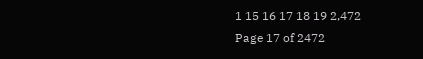1 15 16 17 18 19 2,472
Page 17 of 2472